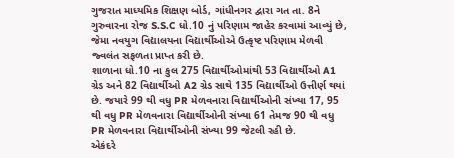ગુજરાત માધ્યમિક શિક્ષણ બોર્ડ, ગાંધીનગર દ્વારા ગત તા. 8ને ગુરુવારના રોજ S.S.C ધો.10 નું પરિણામ જાહેર કરવામાં આવ્યું છે, જેમા નવયુગ વિદ્યાલયના વિદ્યાર્થીઓએ ઉત્કૃષ્ટ પરિણામ મેળવી જ્વલંત સફળતા પ્રાપ્ત કરી છે.
શાળાના ધો.10 ના કુલ 275 વિદ્યાર્થીઓમાંથી 53 વિદ્યાર્થીઓ A1 ગ્રેડ અને 82 વિદ્યાર્થીઓ A2 ગ્રેડ સાથે 135 વિદ્યાર્થીઓ ઉત્તીર્ણ થયાં છે. જયારે 99 થી વધુ PR મેળવનારા વિદ્યાર્થીઓની સંખ્યા 17, 95 થી વધુ PR મેળવનારા વિદ્યાર્થીઓની સંખ્યા 61 તેમજ 90 થી વધુ PR મેળવનારા વિદ્યાર્થીઓની સંખ્યા 99 જેટલી રહી છે.
એકંદરે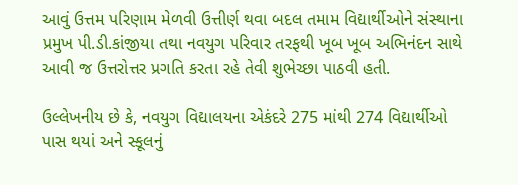આવું ઉત્તમ પરિણામ મેળવી ઉત્તીર્ણ થવા બદલ તમામ વિદ્યાર્થીઓને સંસ્થાના પ્રમુખ પી.ડી.કાંજીયા તથા નવયુગ પરિવાર તરફથી ખૂબ ખૂબ અભિનંદન સાથે આવી જ ઉત્તરોત્તર પ્રગતિ કરતા રહે તેવી શુભેચ્છા પાઠવી હતી.

ઉલ્લેખનીય છે કે, નવયુગ વિદ્યાલયના એકંદરે 275 માંથી 274 વિદ્યાર્થીઓ પાસ થયાં અને સ્કૂલનું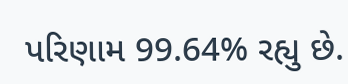પરિણામ 99.64% રહ્યુ છે.